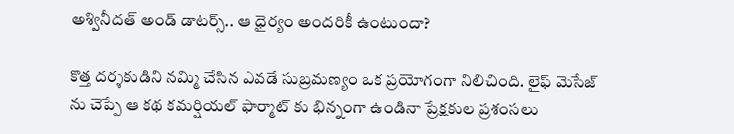అశ్వినీదత్ అండ్ డాటర్స్.. ఆ ధైర్యం అందరికీ ఉంటుందా?

కొత్త దర్శకుడిని నమ్మి చేసిన ఎవడే సుబ్రమణ్యం ఒక ప్రయోగంగా నిలిచింది. లైఫ్ మెసేజ్ ను చెప్పే ఆ కథ కమర్షియల్ ఫార్మాట్‌ కు భిన్నంగా ఉండినా ప్రేక్షకుల ప్రశంసలు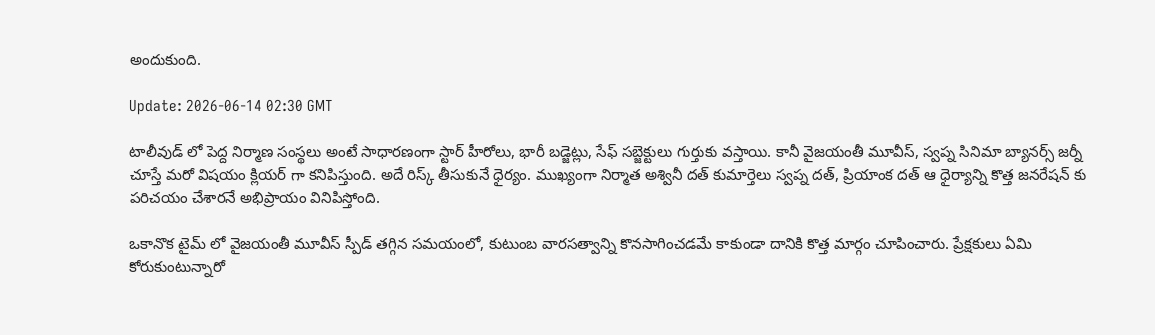అందుకుంది.

Update: 2026-06-14 02:30 GMT

టాలీవుడ్ లో పెద్ద నిర్మాణ సంస్థలు అంటే సాధారణంగా స్టార్ హీరోలు, భారీ బడ్జెట్లు, సేఫ్ సబ్జెక్టులు గుర్తుకు వస్తాయి. కానీ వైజయంతీ మూవీస్, స్వప్న సినిమా బ్యానర్స్ జర్నీ చూస్తే మరో విషయం క్లియర్ గా కనిపిస్తుంది. అదే రిస్క్ తీసుకునే ధైర్యం. ముఖ్యంగా నిర్మాత అశ్వినీ దత్ కుమార్తెలు స్వప్న దత్, ప్రియాంక దత్ ఆ ధైర్యాన్ని కొత్త జనరేషన్ కు పరిచయం చేశారనే అభిప్రాయం వినిపిస్తోంది.

ఒకానొక టైమ్ లో వైజయంతీ మూవీస్ స్పీడ్ తగ్గిన సమయంలో, కుటుంబ వారసత్వాన్ని కొనసాగించడమే కాకుండా దానికి కొత్త మార్గం చూపించారు. ప్రేక్షకులు ఏమి కోరుకుంటున్నారో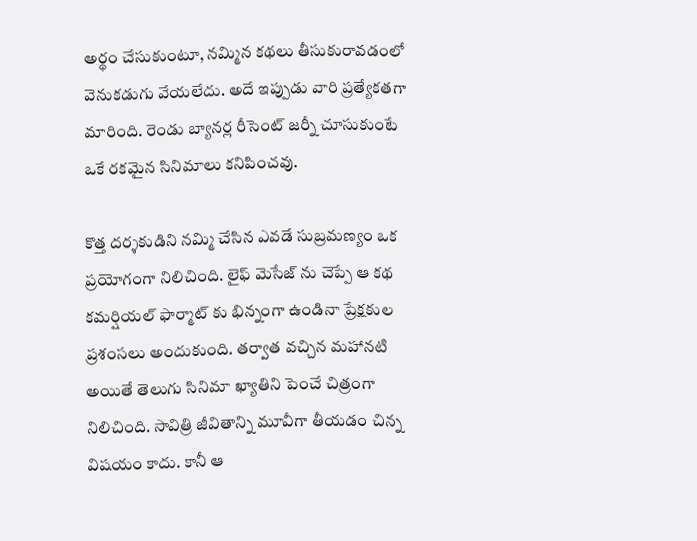అర్థం చేసుకుంటూ, నమ్మిన కథలు తీసుకురావడంలో వెనుకడుగు వేయలేదు. అదే ఇప్పుడు వారి ప్రత్యేకతగా మారింది. రెండు బ్యానర్ల రీసెంట్ జర్నీ చూసుకుంటే ఒకే రకమైన సినిమాలు కనిపించవు.

కొత్త దర్శకుడిని నమ్మి చేసిన ఎవడే సుబ్రమణ్యం ఒక ప్రయోగంగా నిలిచింది. లైఫ్ మెసేజ్ ను చెప్పే ఆ కథ కమర్షియల్ ఫార్మాట్‌ కు భిన్నంగా ఉండినా ప్రేక్షకుల ప్రశంసలు అందుకుంది. తర్వాత వచ్చిన మహానటి అయితే తెలుగు సినిమా ఖ్యాతిని పెంచే చిత్రంగా నిలిచింది. సావిత్రి జీవితాన్ని మూవీగా తీయడం చిన్న విషయం కాదు. కానీ ఆ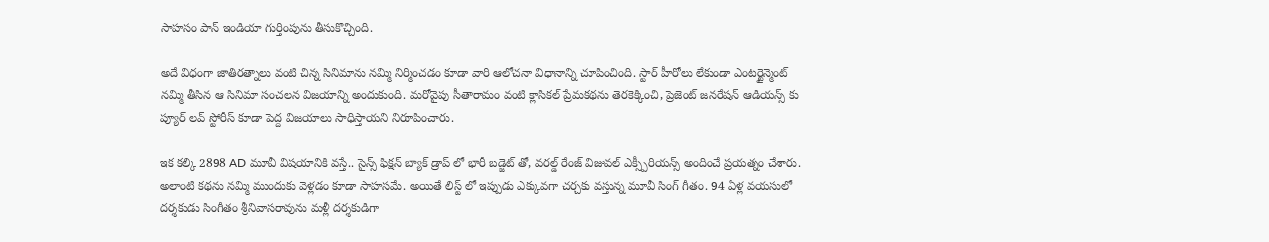సాహసం పాన్ ఇండియా గుర్తింపును తీసుకొచ్చింది.

అదే విధంగా జాతిరత్నాలు వంటి చిన్న సినిమాను నమ్మి నిర్మించడం కూడా వారి ఆలోచనా విధానాన్ని చూపించింది. స్టార్ హీరోలు లేకుండా ఎంటర్టైన్మెంట్ నమ్మి తీసిన ఆ సినిమా సంచలన విజయాన్ని అందుకుంది. మరోవైపు సీతారామం వంటి క్లాసికల్ ప్రేమకథను తెరకెక్కించి, ప్రెజెంట్ జనరేషన్ ఆడియన్స్ కు ప్యూర్ లవ్ స్టోరీస్ కూడా పెద్ద విజయాలు సాధిస్తాయని నిరూపించారు.

ఇక కల్కి 2898 AD మూవీ విషయానికి వస్తే.. సైన్స్ ఫిక్షన్ బ్యాక్ డ్రాప్ లో భారీ బడ్జెట్‌ తో, వరల్డ్ రేంజ్ విజువల్ ఎక్స్పీరియన్స్ అందించే ప్రయత్నం చేశారు. అలాంటి కథను నమ్మి ముందుకు వెళ్లడం కూడా సాహసమే. అయితే లిస్ట్ లో ఇప్పుడు ఎక్కువగా చర్చకు వస్తున్న మూవీ సింగ్ గీతం. 94 ఏళ్ల వయసులో దర్శకుడు సింగీతం శ్రీనివాసరావును మళ్లీ దర్శకుడిగా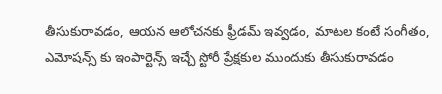తీసుకురావడం, ఆయన ఆలోచనకు ఫ్రీడమ్ ఇవ్వడం, మాటల కంటే సంగీతం, ఎమోషన్స్ కు ఇంపార్టెన్స్ ఇచ్చే స్టోరీ ప్రేక్షకుల ముందుకు తీసుకురావడం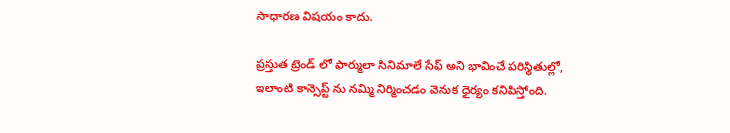సాధారణ విషయం కాదు.

ప్రస్తుత ట్రెండ్‌ లో ఫార్ములా సినిమాలే సేఫ్ అని భావించే పరిస్థితుల్లో, ఇలాంటి కాన్సెప్ట్‌ ను నమ్మి నిర్మించడం వెనుక ధైర్యం కనిపిస్తోంది.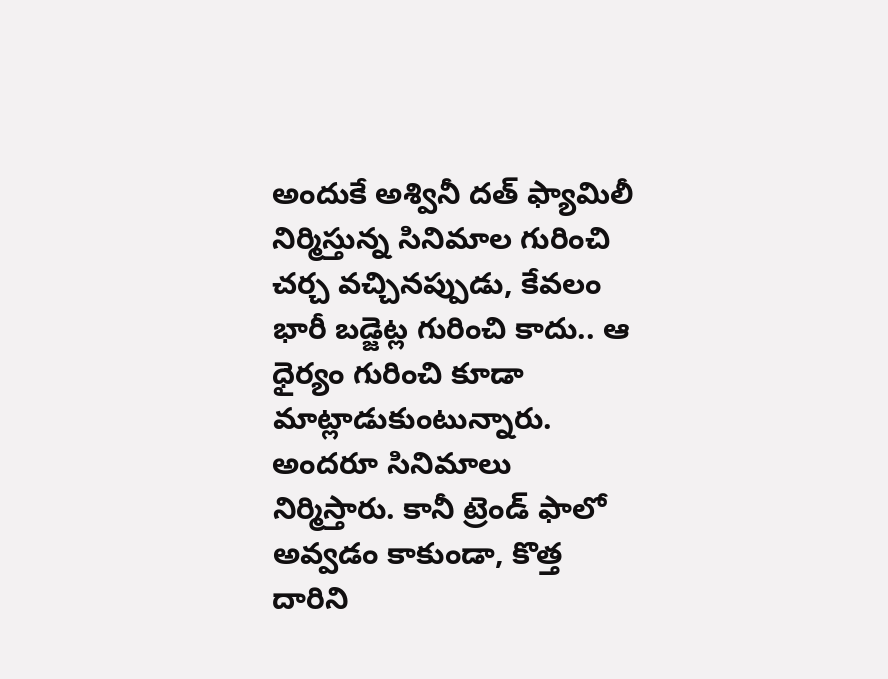అందుకే అశ్వినీ దత్ ఫ్యామిలీ నిర్మిస్తున్న సినిమాల గురించి చర్చ వచ్చినప్పుడు, కేవలం భారీ బడ్జెట్ల గురించి కాదు.. ఆ ధైర్యం గురించి కూడా మాట్లాడుకుంటున్నారు. అందరూ సినిమాలు నిర్మిస్తారు. కానీ ట్రెండ్‌ ఫాలో అవ్వడం కాకుండా, కొత్త దారిని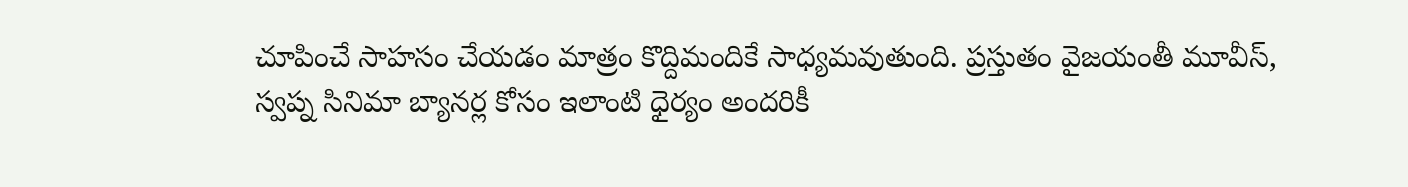చూపించే సాహసం చేయడం మాత్రం కొద్దిమందికే సాధ్యమవుతుంది. ప్రస్తుతం వైజయంతీ మూవీస్, స్వప్న సినిమా బ్యానర్ల కోసం ఇలాంటి ధైర్యం అందరికీ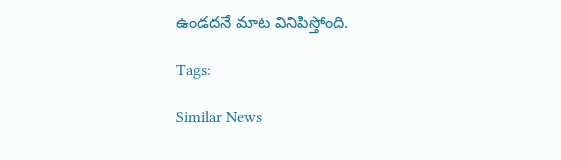ఉండదనే మాట వినిపిస్తోంది.

Tags:

Similar News